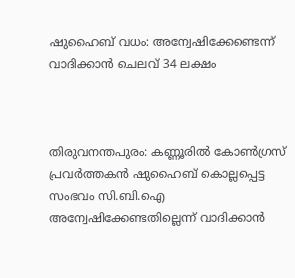ഷുഹൈബ് വധം: അന്വേഷിക്കേണ്ടെന്ന് വാദിക്കാന്‍ ചെലവ് 34 ലക്ഷം



തിരുവനന്തപുരം: കണ്ണൂരില്‍ കോണ്‍ഗ്രസ് പ്രവര്‍ത്തകന്‍ ഷുഹൈബ് കൊല്ലപ്പെട്ട സംഭവം സി.ബി.ഐ അന്വേഷിക്കേണ്ടതില്ലെന്ന് വാദിക്കാന്‍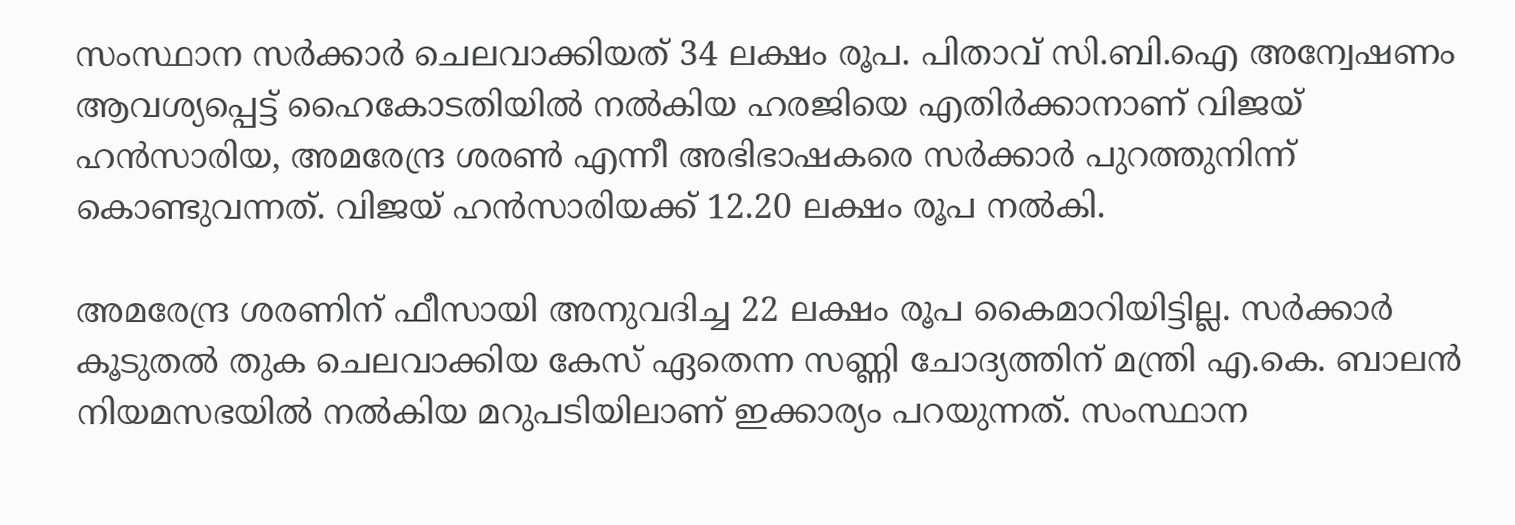സംസ്ഥാന സര്‍ക്കാര്‍ ചെലവാക്കിയത് 34 ലക്ഷം രൂപ. പിതാവ് സി.ബി.ഐ അന്വേഷണം ആവശ്യപ്പെട്ട് ഹൈകോടതിയില്‍ നല്‍കിയ ഹരജിയെ എതിര്‍ക്കാനാണ് വിജയ് ഹന്‍സാരിയ, അമരേന്ദ്ര ശരണ്‍ എന്നീ അഭിഭാഷകരെ സര്‍ക്കാര്‍ പുറത്തുനിന്ന് കൊണ്ടുവന്നത്. വിജയ് ഹന്‍സാരിയക്ക് 12.20 ലക്ഷം രൂപ നല്‍കി.

അമരേന്ദ്ര ശരണിന് ഫീസായി അനുവദിച്ച 22 ലക്ഷം രൂപ കൈമാറിയിട്ടില്ല. സര്‍ക്കാര്‍ കൂടുതല്‍ തുക ചെലവാക്കിയ കേസ് ഏതെന്ന സണ്ണി ചോദ്യത്തിന് മന്ത്രി എ.കെ. ബാലന്‍ നിയമസഭയില്‍ നല്‍കിയ മറുപടിയിലാണ് ഇക്കാര്യം പറയുന്നത്. സംസ്ഥാന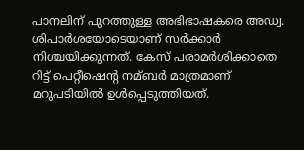പാനലിന് പുറത്തുള്ള അഭിഭാഷകരെ അഡ്വ. ശിപാര്‍ശയോടെയാണ് സര്‍ക്കാര്‍ നിശ്ചയിക്കുന്നത്. കേസ് പരാമര്‍ശിക്കാതെ റിട്ട് പെറ്റീഷെന്‍റ നമ്ബര്‍ മാത്രമാണ് മറുപടിയില്‍ ഉള്‍പ്പെടുത്തിയത്.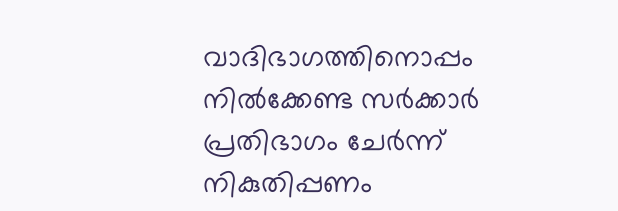വാദിഭാഗത്തിനൊപ്പം നില്‍ക്കേണ്ട സര്‍ക്കാര്‍ പ്രതിഭാഗം ചേര്‍ന്ന് നികുതിപ്പണം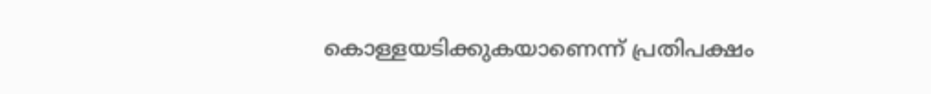കൊള്ളയടിക്കുകയാണെന്ന് പ്രതിപക്ഷം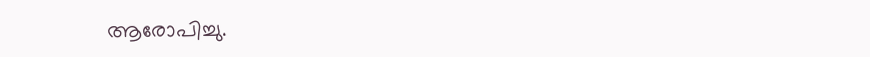ആരോപിച്ചു.